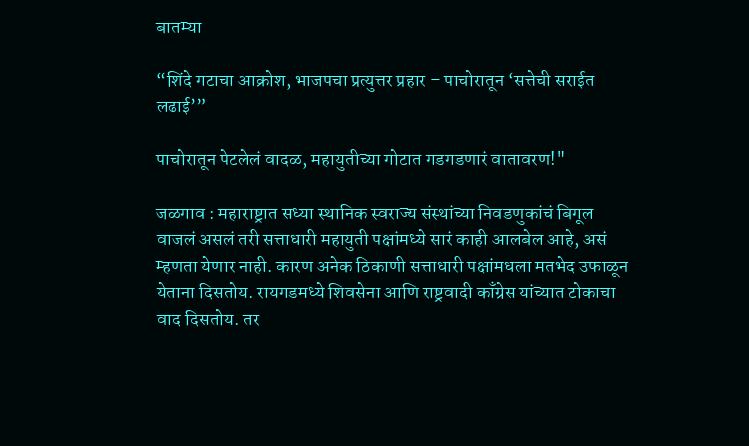बातम्या

“शिंदे गटाचा आक्रोश, भाजपचा प्रत्युत्तर प्रहार – पाचोरातून ‘सत्तेची सराईत लढाई’”

पाचोरातून पेटलेलं वादळ, महायुतीच्या गोटात गडगडणारं वातावरण!"

जळगाव : महाराष्ट्रात सध्या स्थानिक स्वराज्य संस्थांच्या निवडणुकांचं बिगूल वाजलं असलं तरी सत्ताधारी महायुती पक्षांमध्ये सारं काही आलबेल आहे, असं म्हणता येणार नाही. कारण अनेक ठिकाणी सत्ताधारी पक्षांमधला मतभेद उफाळून येताना दिसतोय. रायगडमध्ये शिवसेना आणि राष्ट्रवादी काँग्रेस यांच्यात टोकाचा वाद दिसतोय. तर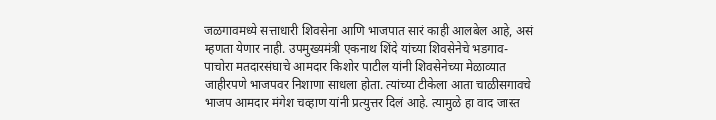जळगावमध्ये सत्ताधारी शिवसेना आणि भाजपात सारं काही आलबेल आहे, असं म्हणता येणार नाही. उपमुख्यमंत्री एकनाथ शिंदे यांच्या शिवसेनेचे भडगाव-पाचोरा मतदारसंघाचे आमदार किशोर पाटील यांनी शिवसेनेच्या मेळाव्यात जाहीरपणे भाजपवर निशाणा साधला होता. त्यांच्या टीकेला आता चाळीसगावचे भाजप आमदार मंगेश चव्हाण यांनी प्रत्युत्तर दिलं आहे. त्यामुळे हा वाद जास्त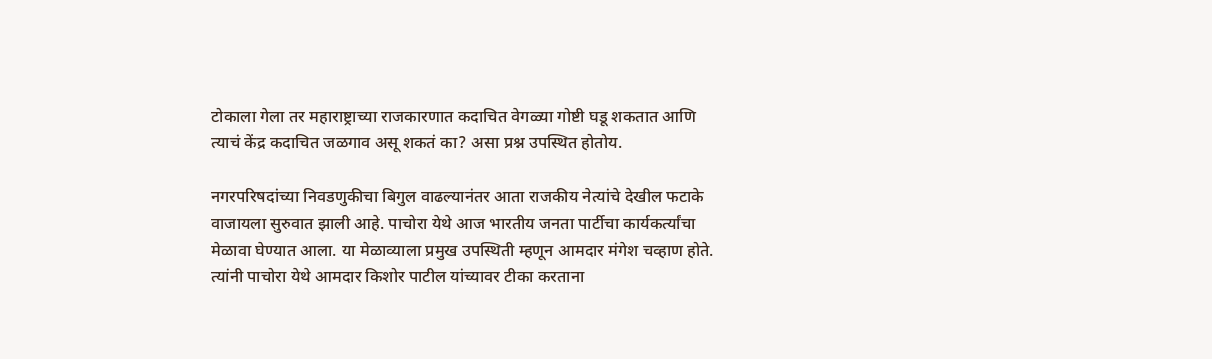टोकाला गेला तर महाराष्ट्राच्या राजकारणात कदाचित वेगळ्या गोष्टी घडू शकतात आणि त्याचं केंद्र कदाचित जळगाव असू शकतं का? असा प्रश्न उपस्थित होतोय.

नगरपरिषदांच्या निवडणुकीचा बिगुल वाढल्यानंतर आता राजकीय नेत्यांचे देखील फटाके वाजायला सुरुवात झाली आहे. पाचोरा येथे आज भारतीय जनता पार्टीचा कार्यकर्त्यांचा मेळावा घेण्यात आला. या मेळाव्याला प्रमुख उपस्थिती म्हणून आमदार मंगेश चव्हाण होते. त्यांनी पाचोरा येथे आमदार किशोर पाटील यांच्यावर टीका करताना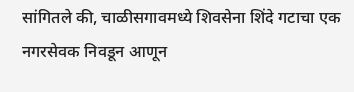सांगितले की, चाळीसगावमध्ये शिवसेना शिंदे गटाचा एक नगरसेवक निवडून आणून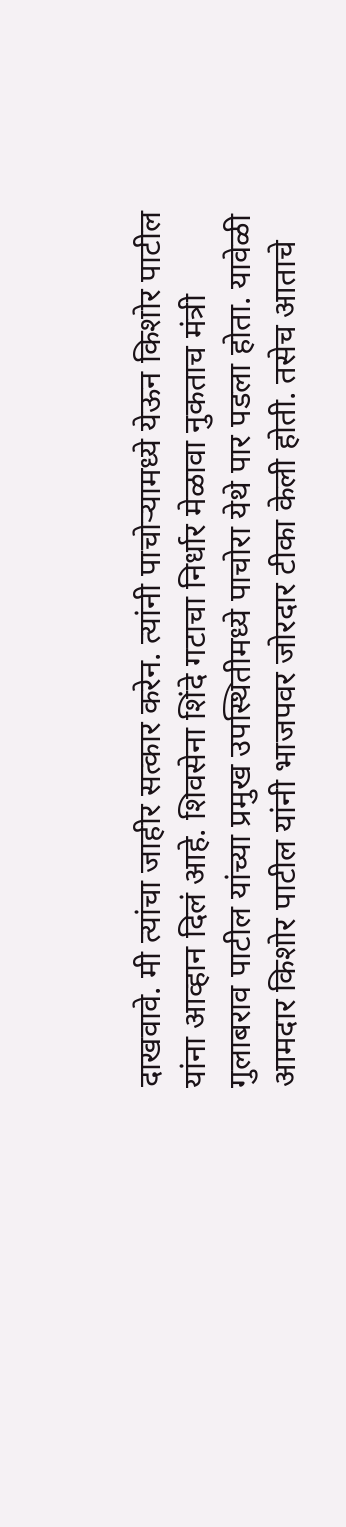दाखवावे. मी त्यांचा जाहीर सत्कार करेन. त्यांनी पाचोर्‍यामध्ये येऊन किशोर पाटील यांना आव्हान दिलं आहे. शिवसेना शिंदे गटाचा निर्धार मेळावा नुकताच मंत्री गुलाबराव पाटील यांच्या प्रमुख उपस्थितीमध्ये पाचोरा येथे पार पडला होता. यावेळी आमदार किशोर पाटील यांनी भाजपवर जोरदार टीका केली होती. तसेच आताचे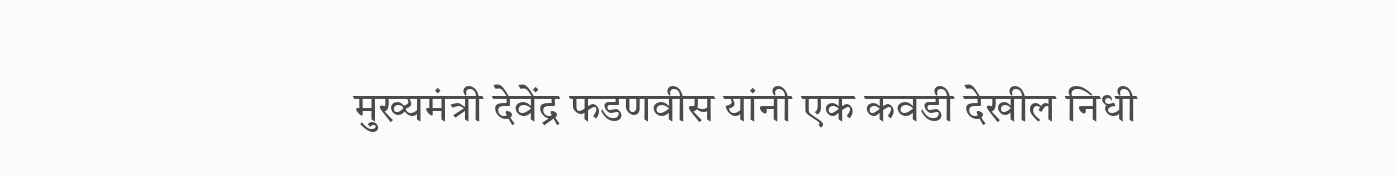मुख्यमंत्री देवेंद्र फडणवीस यांनी एक कवडी देखील निधी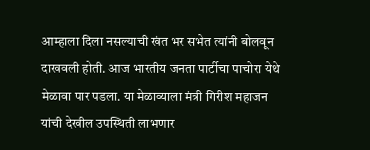आम्हाला दिला नसल्याची खंत भर सभेत त्यांनी बोलवून दाखवली होती. आज भारतीय जनता पार्टीचा पाचोरा येथे मेळावा पार पडला. या मेळाव्याला मंत्री गिरीश महाजन यांची देखील उपस्थिती लाभणार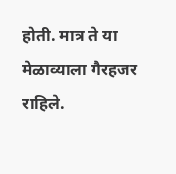होती. मात्र ते या मेळाव्याला गैरहजर राहिले.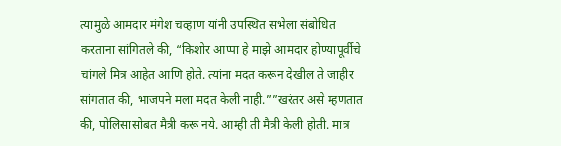त्यामुळे आमदार मंगेश चव्हाण यांनी उपस्थित सभेला संबोधित करताना सांगितले की, “किशोर आप्पा हे माझे आमदार होण्यापूर्वीचे चांगले मित्र आहेत आणि होते. त्यांना मदत करून देखील ते जाहीर सांगतात की, भाजपने मला मदत केली नाही.””खरंतर असे म्हणतात की, पोलिसासोबत मैत्री करू नये. आम्ही ती मैत्री केली होती. मात्र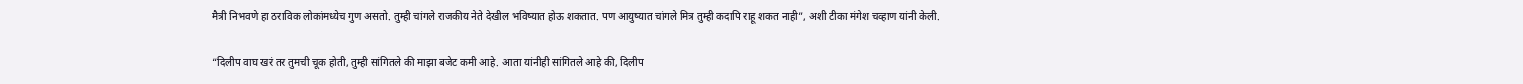मैत्री निभवणे हा ठराविक लोकांमध्येच गुण असतो. तुम्ही चांगले राजकीय नेते देखील भविष्यात होऊ शकतात. पण आयुष्यात चांगले मित्र तुम्ही कदापि राहू शकत नाही”, अशी टीका मंगेश चव्हाण यांनी केली.

“दिलीप वाघ खरं तर तुमची चूक होती, तुम्ही सांगितले की माझा बजेट कमी आहे. आता यांनीही सांगितले आहे की, दिलीप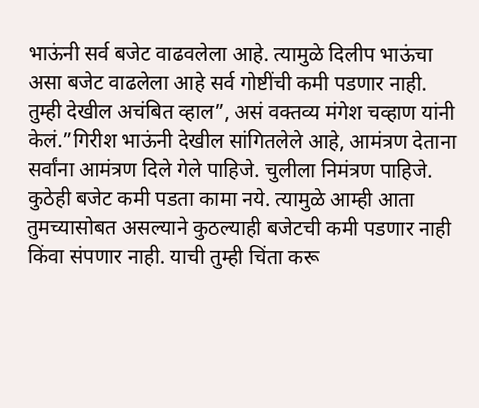भाऊंनी सर्व बजेट वाढवलेला आहे. त्यामुळे दिलीप भाऊंचा असा बजेट वाढलेला आहे सर्व गोष्टींची कमी पडणार नाही. तुम्ही देखील अचंबित व्हाल”, असं वक्तव्य मंगेश चव्हाण यांनी केलं.”गिरीश भाऊंनी देखील सांगितलेले आहे, आमंत्रण देताना सर्वांना आमंत्रण दिले गेले पाहिजे. चुलीला निमंत्रण पाहिजे. कुठेही बजेट कमी पडता कामा नये. त्यामुळे आम्ही आता तुमच्यासोबत असल्याने कुठल्याही बजेटची कमी पडणार नाही किंवा संपणार नाही. याची तुम्ही चिंता करू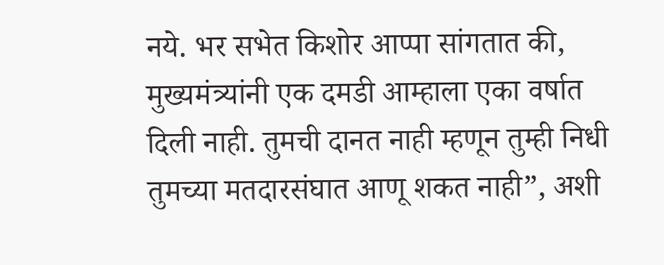नये. भर सभेत किशोर आप्पा सांगतात की, मुख्यमंत्र्यांनी एक दमडी आम्हाला एका वर्षात दिली नाही. तुमची दानत नाही म्हणून तुम्ही निधी तुमच्या मतदारसंघात आणू शकत नाही”, अशी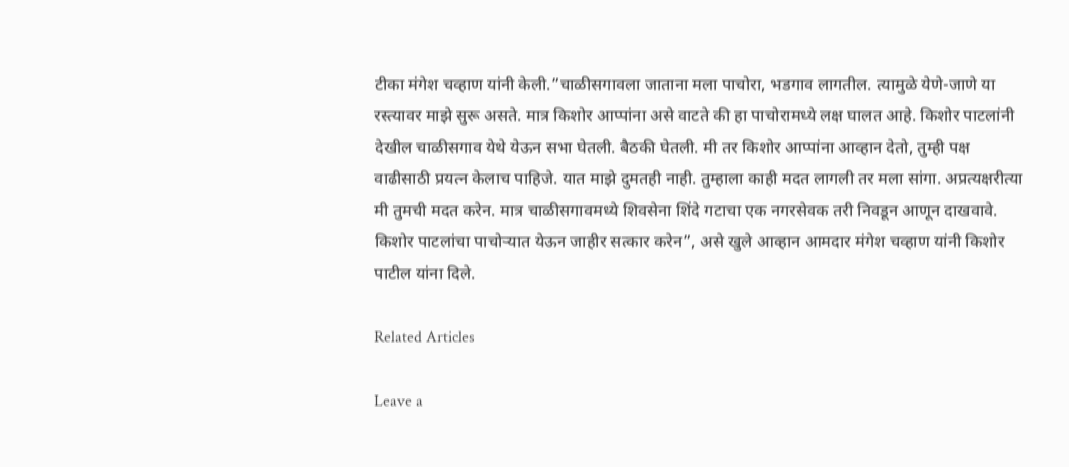टीका मंगेश चव्हाण यांनी केली.”चाळीसगावला जाताना मला पाचोरा, भडगाव लागतील. त्यामुळे येणे-जाणे या रस्त्यावर माझे सुरू असते. मात्र किशोर आप्पांना असे वाटते की हा पाचोरामध्ये लक्ष घालत आहे. किशोर पाटलांनी देखील चाळीसगाव येथे येऊन सभा घेतली. बैठकी घेतली. मी तर किशोर आप्पांना आव्हान देतो, तुम्ही पक्ष वाढीसाठी प्रयत्न केलाच पाहिजे. यात माझे दुमतही नाही. तुम्हाला काही मदत लागली तर मला सांगा. अप्रत्यक्षरीत्या मी तुमची मदत करेन. मात्र चाळीसगावमध्ये शिवसेना शिंदे गटाचा एक नगरसेवक तरी निवडून आणून दाखवावे. किशोर पाटलांचा पाचोऱ्यात येऊन जाहीर सत्कार करेन”, असे खुले आव्हान आमदार मंगेश चव्हाण यांनी किशोर पाटील यांना दिले.

Related Articles

Leave a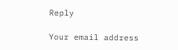Reply

Your email address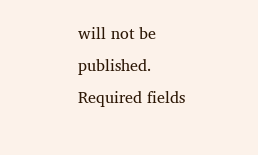will not be published. Required fields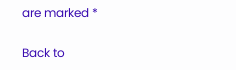are marked *

Back to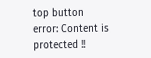top button
error: Content is protected !!